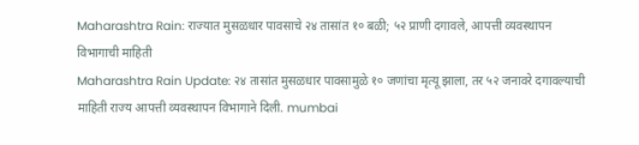Maharashtra Rain: राज्यात मुसळधार पावसाचे २४ तासांत १० बळी; ५२ प्राणी दगावले, आपत्ती व्यवस्थापन विभागाची माहिती
Maharashtra Rain Update: २४ तासांत मुसळधार पावसामुळे १० जणांचा मृत्यू झाला, तर ५२ जनावरे दगावल्याची माहिती राज्य आपत्ती व्यवस्थापन विभागाने दिली. mumbai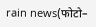rain news(फोटो–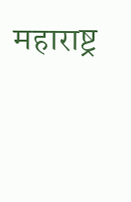महाराष्ट्र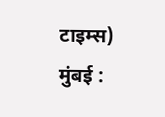टाइम्स) मुंबई :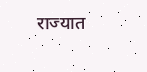राज्यात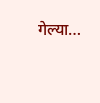गेल्या…